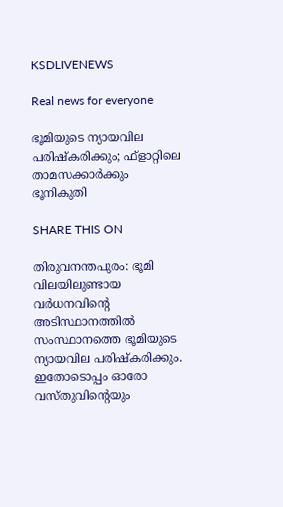KSDLIVENEWS

Real news for everyone

ഭൂമിയുടെ ന്യായവില പരിഷ്‌കരിക്കും; ഫ്‌ളാറ്റിലെ താമസക്കാര്‍ക്കും ഭൂനികുതി

SHARE THIS ON

തിരുവനന്തപുരം: ഭൂമി വിലയിലുണ്ടായ വര്‍ധനവിന്റെ അടിസ്ഥാനത്തില്‍ സംസ്ഥാനത്തെ ഭൂമിയുടെ ന്യായവില പരിഷ്‌കരിക്കും. ഇതോടൊപ്പം ഓരോ വസ്തുവിന്റെയും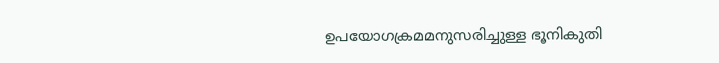ഉപയോഗക്രമമനുസരിച്ചുള്ള ഭൂനികുതി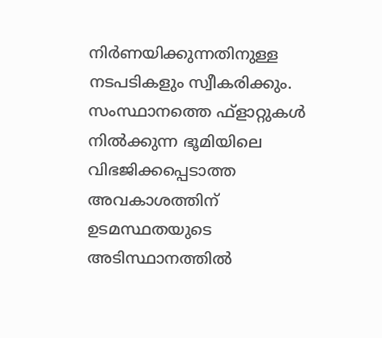നിര്‍ണയിക്കുന്നതിനുള്ള നടപടികളും സ്വീകരിക്കും. സംസ്ഥാനത്തെ ഫ്‌ളാറ്റുകള്‍ നില്‍ക്കുന്ന ഭൂമിയിലെ വിഭജിക്കപ്പെടാത്ത അവകാശത്തിന് ഉടമസ്ഥതയുടെ അടിസ്ഥാനത്തില്‍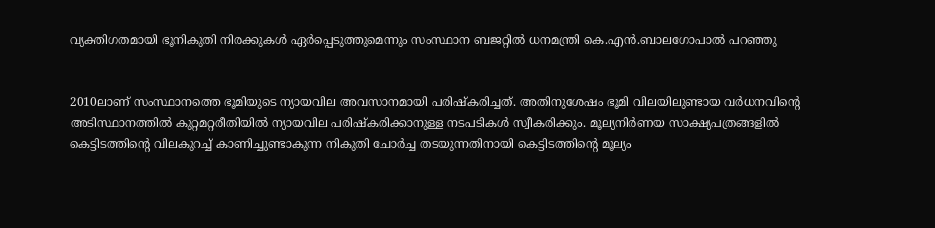വ്യക്തിഗതമായി ഭൂനികുതി നിരക്കുകള്‍ ഏര്‍പ്പെടുത്തുമെന്നും സംസ്ഥാന ബജറ്റില്‍ ധനമന്ത്രി കെ.എന്‍.ബാലഗോപാല്‍ പറഞ്ഞു


2010ലാണ് സംസ്ഥാനത്തെ ഭൂമിയുടെ ന്യായവില അവസാനമായി പരിഷ്‌കരിച്ചത്. അതിനുശേഷം ഭൂമി വിലയിലുണ്ടായ വര്‍ധനവിന്റെ അടിസ്ഥാനത്തില്‍ കുറ്റമറ്റരീതിയില്‍ ന്യായവില പരിഷ്‌കരിക്കാനുള്ള നടപടികള്‍ സ്വീകരിക്കും. മൂല്യനിര്‍ണയ സാക്ഷ്യപത്രങ്ങളില്‍ കെട്ടിടത്തിന്റെ വിലകുറച്ച് കാണിച്ചുണ്ടാകുന്ന നികുതി ചോര്‍ച്ച തടയുന്നതിനായി കെട്ടിടത്തിന്റെ മൂല്യം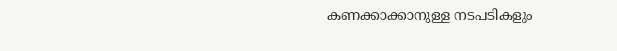കണക്കാക്കാനുള്ള നടപടികളും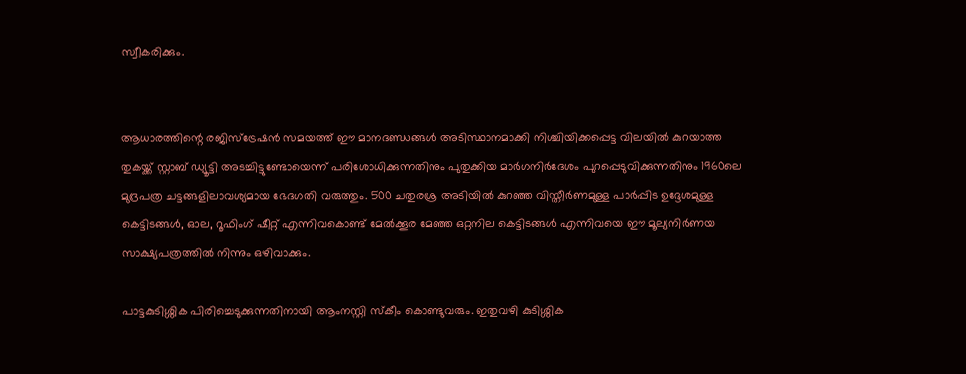സ്വീകരിക്കും.


ആധാരത്തിന്റെ രജിസ്‌ട്രേഷന്‍ സമയത്ത് ഈ മാനദണ്ഡങ്ങള്‍ അടിസ്ഥാനമാക്കി നിശ്ചിയിക്കപ്പെട്ട വിലയില്‍ കുറയാത്ത തുകയ്ക്ക് സ്റ്റാബ് ഡ്യൂട്ടി അടച്ചിട്ടുണ്ടോയെന്ന് പരിശോധിക്കുന്നതിനും പുതുക്കിയ മാര്‍ഗനിര്‍ദേശം പുറപ്പെടുവിക്കുന്നതിനും 1960ലെ മുദ്രപത്ര ചട്ടങ്ങളിലാവശ്യമായ ഭേദഗതി വരുത്തും. 500 ചതുരശ്ര അടിയില്‍ കുറഞ്ഞ വിസ്തീര്‍ണമുള്ള പാര്‍പ്പിട ഉദ്ദേശമുള്ള കെട്ടിടങ്ങള്‍, ഓല, റൂഫിംഗ് ഷീറ്റ് എന്നിവകൊണ്ട് മേല്‍ക്കൂര മേഞ്ഞ ഒറ്റനില കെട്ടിടങ്ങള്‍ എന്നിവയെ ഈ മൂല്യനിര്‍ണയ സാക്ഷ്യപത്രത്തില്‍ നിന്നും ഒഴിവാക്കും.

പാട്ടകുടിശ്ശിക പിരിച്ചെടുക്കുന്നതിനായി ആംനസ്റ്റി സ്‌കീം കൊണ്ടുവരും. ഇതുവഴി കുടിശ്ശിക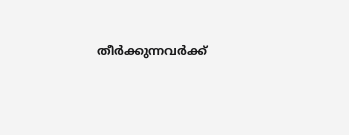തീര്‍ക്കുന്നവര്‍ക്ക്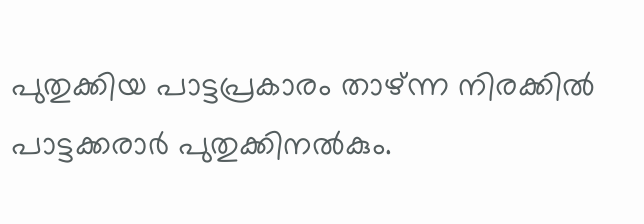പുതുക്കിയ പാട്ടപ്രകാരം താഴ്ന്ന നിരക്കില്‍ പാട്ടക്കരാര്‍ പുതുക്കിനല്‍കും.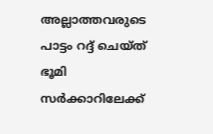അല്ലാത്തവരുടെ പാട്ടം റദ്ദ് ചെയ്ത് ഭൂമി സര്‍ക്കാറിലേക്ക്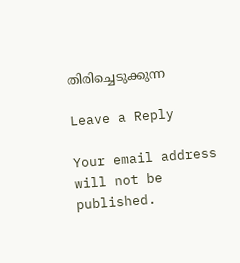തിരിച്ചെടുക്കുന്ന

Leave a Reply

Your email address will not be published.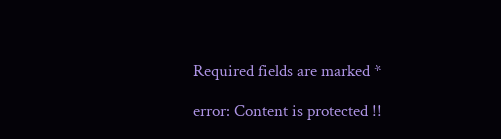Required fields are marked *

error: Content is protected !!